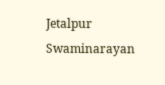Jetalpur Swaminarayan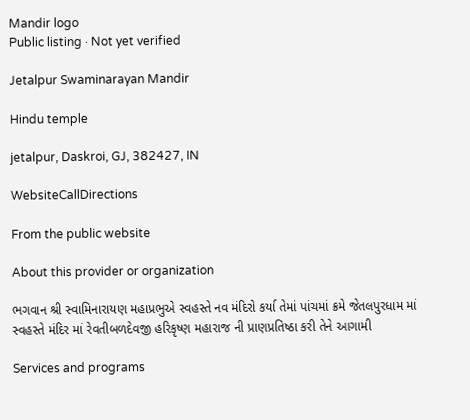Mandir logo
Public listing · Not yet verified

Jetalpur Swaminarayan Mandir

Hindu temple

jetalpur, Daskroi, GJ, 382427, IN

WebsiteCallDirections

From the public website

About this provider or organization

ભગવાન શ્રી સ્વામિનારાયણ મહાપ્રભુએ સ્વહસ્તે નવ મંદિરો કર્યા તેમાં પાંચમાં ક્રમે જેતલપુરધામ માં સ્વહસ્તે મંદિર માં રેવતીબળદેવજી હરિકૃષ્ણ મહારાજ ની પ્રાણપ્રતિષ્ઠા કરી તેને આગામી

Services and programs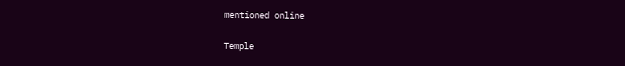mentioned online

Temple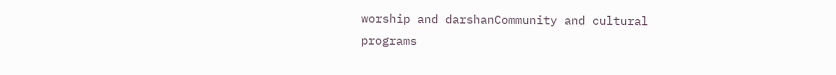worship and darshanCommunity and cultural programs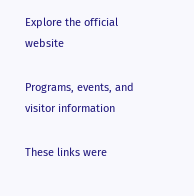Explore the official website

Programs, events, and visitor information

These links were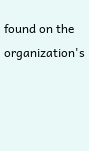found on the organization's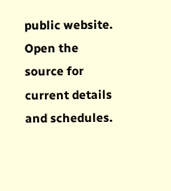public website. Open the source for current details and schedules.